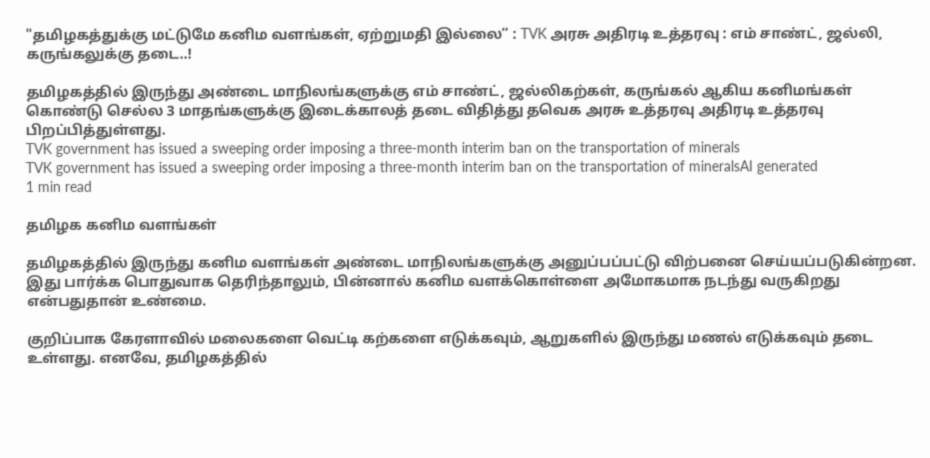"தமிழகத்துக்கு மட்டுமே கனிம வளங்கள், ஏற்றுமதி இல்லை” : TVK அரசு அதிரடி உத்தரவு : எம் சாண்ட், ஜல்லி, கருங்கலுக்கு தடை..!

தமிழகத்தில் இருந்து அண்டை மாநிலங்களுக்கு எம் சாண்ட், ஜல்லிகற்கள், கருங்கல் ஆகிய கனிமங்கள் கொண்டு செல்ல 3 மாதங்களுக்கு இடைக்காலத் தடை விதித்து தவெக அரசு உத்தரவு அதிரடி உத்தரவு பிறப்பித்துள்ளது.
TVK government has issued a sweeping order imposing a three-month interim ban on the transportation of minerals
TVK government has issued a sweeping order imposing a three-month interim ban on the transportation of mineralsAI generated
1 min read

தமிழக கனிம வளங்கள்

தமிழகத்தில் இருந்து கனிம வளங்கள் அண்டை மாநிலங்களுக்கு அனுப்பப்பட்டு விற்பனை செய்யப்படுகின்றன. இது பார்க்க பொதுவாக தெரிந்தாலும், பின்னால் கனிம வளக்கொள்ளை அமோகமாக நடந்து வருகிறது என்பதுதான் உண்மை.

குறிப்பாக கேரளாவில் மலைகளை வெட்டி கற்களை எடுக்கவும், ஆறுகளில் இருந்து மணல் எடுக்கவும் தடை உள்ளது. எனவே, தமிழகத்தில்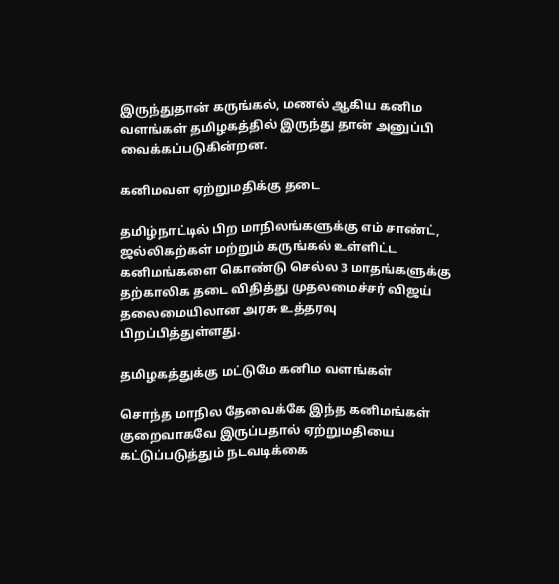இருந்துதான் கருங்கல், மணல் ஆகிய கனிம வளங்கள் தமிழகத்தில் இருந்து தான் அனுப்பி வைக்கப்படுகின்றன.

கனிமவள ஏற்றுமதிக்கு தடை

தமிழ்நாட்டில் பிற மாநிலங்களுக்கு எம் சாண்ட், ஜல்லிகற்கள் மற்றும் கருங்கல் உள்ளிட்ட கனிமங்களை கொண்டு செல்ல 3 மாதங்களுக்கு தற்காலிக தடை விதித்து முதலமைச்சர் விஜய் தலைமையிலான அரசு உத்தரவு பிறப்பித்துள்ளது.

தமிழகத்துக்கு மட்டுமே கனிம வளங்கள்

சொந்த மாநில தேவைக்கே இந்த கனிமங்கள் குறைவாகவே இருப்பதால் ஏற்றுமதியை கட்டுப்படுத்தும் நடவடிக்கை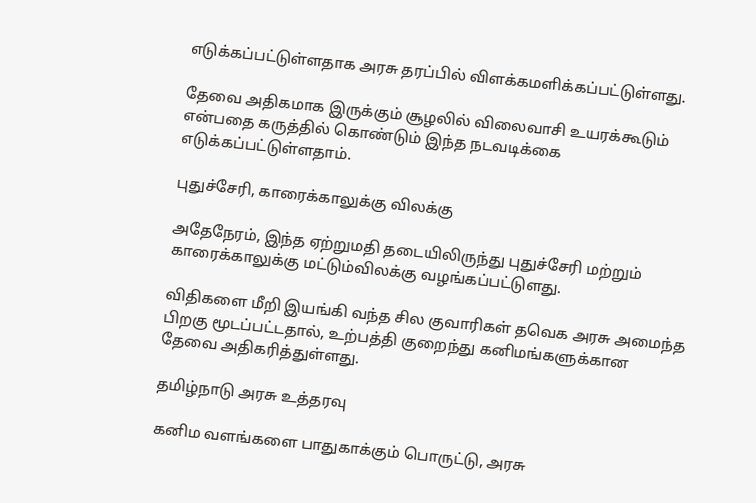எடுக்கப்பட்டுள்ளதாக அரசு தரப்பில் விளக்கமளிக்கப்பட்டுள்ளது.

தேவை அதிகமாக இருக்கும் சூழலில் விலைவாசி உயரக்கூடும் என்பதை கருத்தில் கொண்டும் இந்த நடவடிக்கை எடுக்கப்பட்டுள்ளதாம்.

புதுச்சேரி, காரைக்காலுக்கு விலக்கு

அதேநேரம், இந்த ஏற்றுமதி தடையிலிருந்து புதுச்சேரி மற்றும் காரைக்காலுக்கு மட்டும்விலக்கு வழங்கப்பட்டுளது.

விதிகளை மீறி இயங்கி வந்த சில குவாரிகள் தவெக அரசு அமைந்த பிறகு மூடப்பட்டதால், உற்பத்தி குறைந்து கனிமங்களுக்கான தேவை அதிகரித்துள்ளது.

தமிழ்நாடு அரசு உத்தரவு

கனிம வளங்களை பாதுகாக்கும் பொருட்டு, அரசு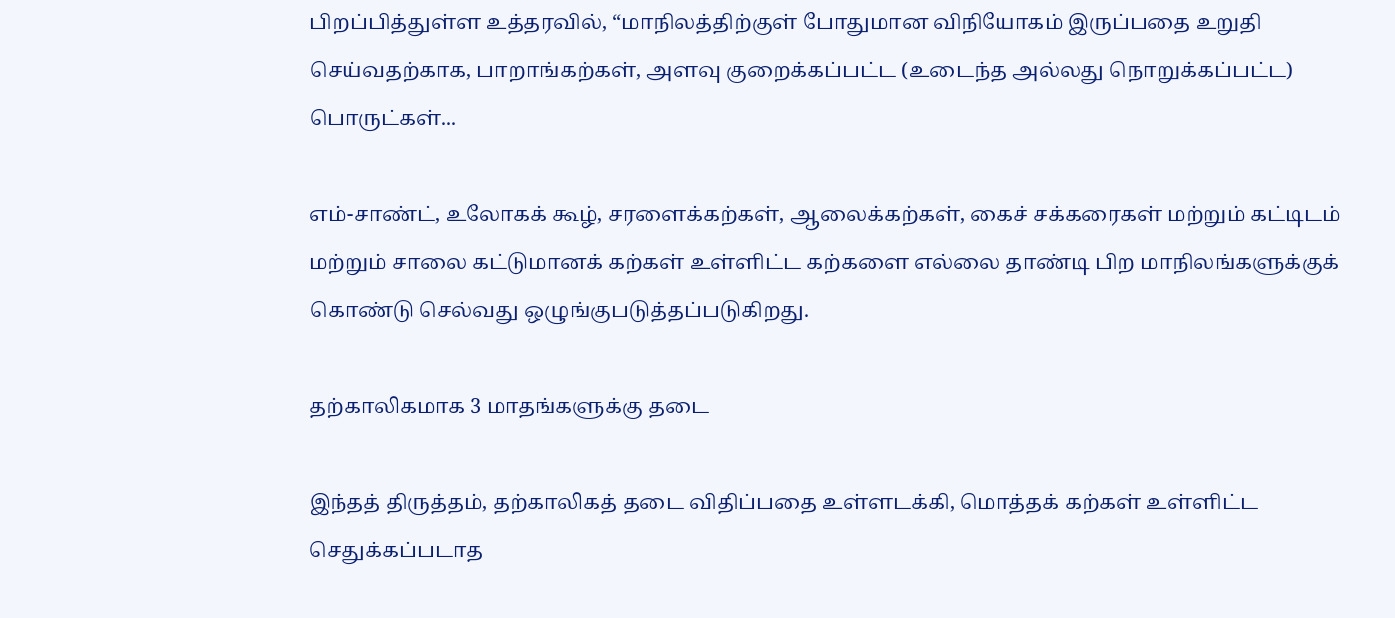பிறப்பித்துள்ள உத்தரவில், “மாநிலத்திற்குள் போதுமான விநியோகம் இருப்பதை உறுதி செய்வதற்காக, பாறாங்கற்கள், அளவு குறைக்கப்பட்ட (உடைந்த அல்லது நொறுக்கப்பட்ட) பொருட்கள்...

எம்-சாண்ட், உலோகக் கூழ், சரளைக்கற்கள், ஆலைக்கற்கள், கைச் சக்கரைகள் மற்றும் கட்டிடம் மற்றும் சாலை கட்டுமானக் கற்கள் உள்ளிட்ட கற்களை எல்லை தாண்டி பிற மாநிலங்களுக்குக் கொண்டு செல்வது ஒழுங்குபடுத்தப்படுகிறது.

தற்காலிகமாக 3 மாதங்களுக்கு தடை

இந்தத் திருத்தம், தற்காலிகத் தடை விதிப்பதை உள்ளடக்கி, மொத்தக் கற்கள் உள்ளிட்ட செதுக்கப்படாத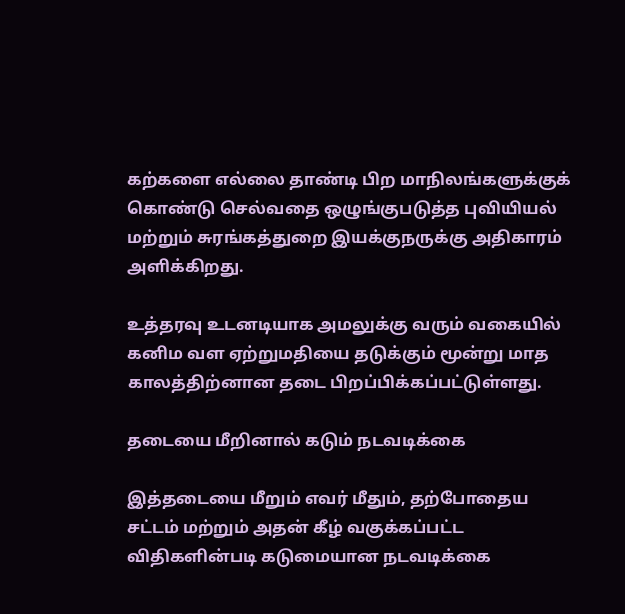கற்களை எல்லை தாண்டி பிற மாநிலங்களுக்குக் கொண்டு செல்வதை ஒழுங்குபடுத்த புவியியல் மற்றும் சுரங்கத்துறை இயக்குநருக்கு அதிகாரம் அளிக்கிறது.

உத்தரவு உடனடியாக அமலுக்கு வரும் வகையில் கனிம வள ஏற்றுமதியை தடுக்கும் மூன்று மாத காலத்திற்னான தடை பிறப்பிக்கப்பட்டுள்ளது.

தடையை மீறினால் கடும் நடவடிக்கை

இத்தடையை மீறும் எவர் மீதும், தற்போதைய சட்டம் மற்றும் அதன் கீழ் வகுக்கப்பட்ட விதிகளின்படி கடுமையான நடவடிக்கை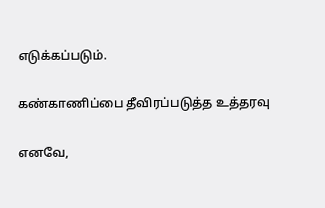எடுக்கப்படும்.

கண்காணிப்பை தீவிரப்படுத்த உத்தரவு

எனவே,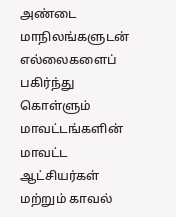அண்டை மாநிலங்களுடன் எல்லைகளைப் பகிர்ந்து கொள்ளும் மாவட்டங்களின் மாவட்ட ஆட்சியர்கள் மற்றும் காவல்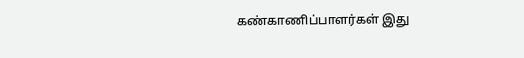கண்காணிப்பாளர்கள் இது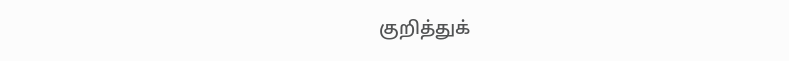குறித்துக்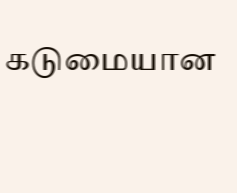கடுமையான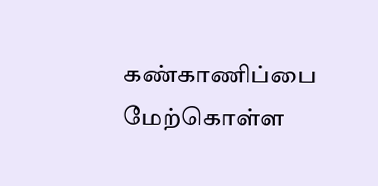கண்காணிப்பை மேற்கொள்ள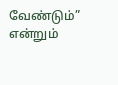வேண்டும்” என்றும்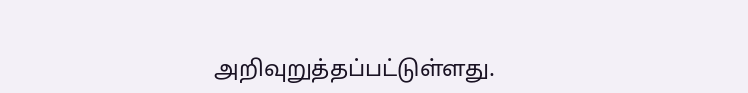அறிவுறுத்தப்பட்டுள்ளது.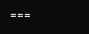===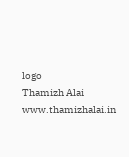logo
Thamizh Alai
www.thamizhalai.in